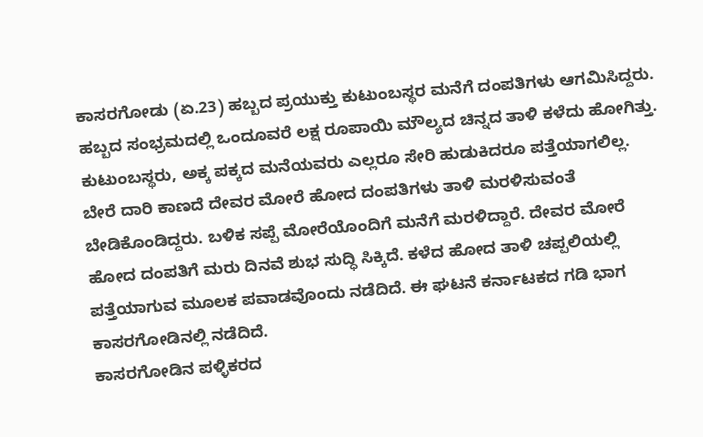ಕಾಸರಗೋಡು (ಏ.23) ಹಬ್ಬದ ಪ್ರಯುಕ್ತು ಕುಟುಂಬಸ್ಥರ ಮನೆಗೆ ದಂಪತಿಗಳು ಆಗಮಿಸಿದ್ದರು. ಹಬ್ಬದ ಸಂಭ್ರಮದಲ್ಲಿ ಒಂದೂವರೆ ಲಕ್ಷ ರೂಪಾಯಿ ಮೌಲ್ಯದ ಚಿನ್ನದ ತಾಳಿ ಕಳೆದು ಹೋಗಿತ್ತು. ಕುಟುಂಬಸ್ಥರು, ಅಕ್ಕ ಪಕ್ಕದ ಮನೆಯವರು ಎಲ್ಲರೂ ಸೇರಿ ಹುಡುಕಿದರೂ ಪತ್ತೆಯಾಗಲಿಲ್ಲ. ಬೇರೆ ದಾರಿ ಕಾಣದೆ ದೇವರ ಮೋರೆ ಹೋದ ದಂಪತಿಗಳು ತಾಳಿ ಮರಳಿಸುವಂತೆ ಬೇಡಿಕೊಂಡಿದ್ದರು. ಬಳಿಕ ಸಪ್ಪೆ ಮೋರೆಯೊಂದಿಗೆ ಮನೆಗೆ ಮರಳಿದ್ದಾರೆ. ದೇವರ ಮೋರೆ ಹೋದ ದಂಪತಿಗೆ ಮರು ದಿನವೆ ಶುಭ ಸುದ್ಧಿ ಸಿಕ್ಕಿದೆ. ಕಳೆದ ಹೋದ ತಾಳಿ ಚಪ್ಪಲಿಯಲ್ಲಿ ಪತ್ತೆಯಾಗುವ ಮೂಲಕ ಪವಾಡವೊಂದು ನಡೆದಿದೆ. ಈ ಘಟನೆ ಕರ್ನಾಟಕದ ಗಡಿ ಭಾಗ ಕಾಸರಗೋಡಿನಲ್ಲಿ ನಡೆದಿದೆ.
ಕಾಸರಗೋಡಿನ ಪಳ್ಳಿಕರದ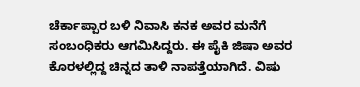ಚೆರ್ಕಾಪ್ಪಾರ ಬಳಿ ನಿವಾಸಿ ಕನಕ ಅವರ ಮನೆಗೆ ಸಂಬಂಧಿಕರು ಆಗಮಿಸಿದ್ದರು. ಈ ಪೈಕಿ ಜಿಷಾ ಅವರ ಕೊರಳಲ್ಲಿದ್ದ ಚಿನ್ನದ ತಾಳಿ ನಾಪತ್ತೆಯಾಗಿದೆ. ವಿಷು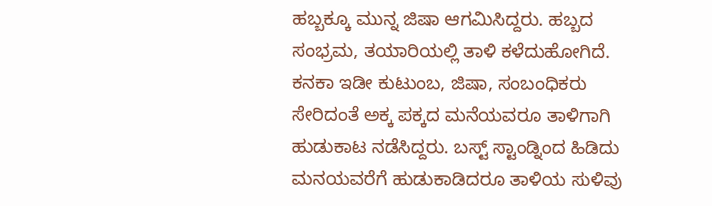ಹಬ್ಬಕ್ಕೂ ಮುನ್ನ ಜಿಷಾ ಆಗಮಿಸಿದ್ದರು. ಹಬ್ಬದ ಸಂಭ್ರಮ, ತಯಾರಿಯಲ್ಲಿ ತಾಳಿ ಕಳೆದುಹೋಗಿದೆ. ಕನಕಾ ಇಡೀ ಕುಟುಂಬ, ಜಿಷಾ, ಸಂಬಂಧಿಕರು ಸೇರಿದಂತೆ ಅಕ್ಕ ಪಕ್ಕದ ಮನೆಯವರೂ ತಾಳಿಗಾಗಿ ಹುಡುಕಾಟ ನಡೆಸಿದ್ದರು. ಬಸ್ಟ್ ಸ್ಟಾಂಡ್ನಿಂದ ಹಿಡಿದು ಮನಯವರೆಗೆ ಹುಡುಕಾಡಿದರೂ ತಾಳಿಯ ಸುಳಿವು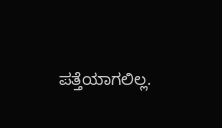ಪತ್ತೆಯಾಗಲಿಲ್ಲ.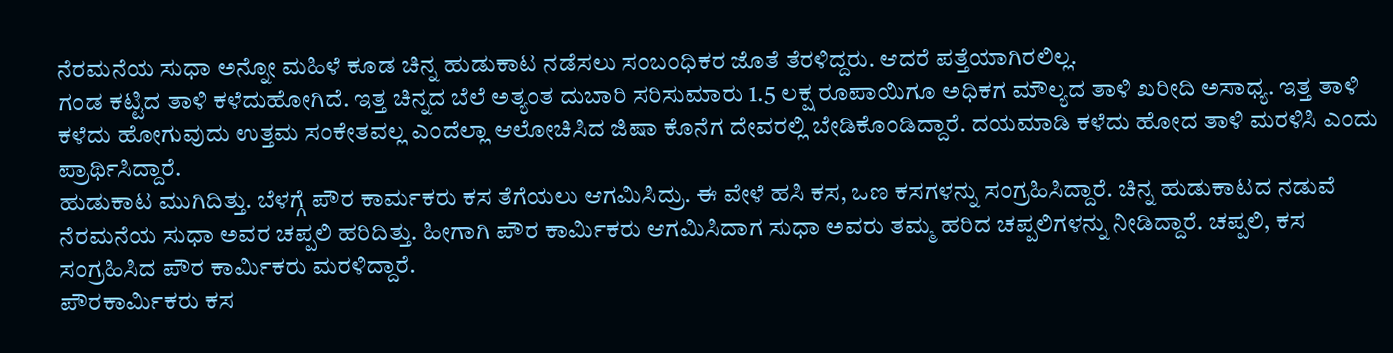ನೆರಮನೆಯ ಸುಧಾ ಅನ್ನೋ ಮಹಿಳೆ ಕೂಡ ಚಿನ್ನ ಹುಡುಕಾಟ ನಡೆಸಲು ಸಂಬಂಧಿಕರ ಜೊತೆ ತೆರಳಿದ್ದರು. ಆದರೆ ಪತ್ತೆಯಾಗಿರಲಿಲ್ಲ.
ಗಂಡ ಕಟ್ಟಿದ ತಾಳಿ ಕಳೆದುಹೋಗಿದೆ. ಇತ್ತ ಚಿನ್ನದ ಬೆಲೆ ಅತ್ಯಂತ ದುಬಾರಿ ಸರಿಸುಮಾರು 1.5 ಲಕ್ಷ ರೂಪಾಯಿಗೂ ಅಧಿಕಗ ಮೌಲ್ಯದ ತಾಳಿ ಖರೀದಿ ಅಸಾಧ್ಯ. ಇತ್ತ ತಾಳಿ ಕಳೆದು ಹೋಗುವುದು ಉತ್ತಮ ಸಂಕೇತವಲ್ಲ ಎಂದೆಲ್ಲಾ ಆಲೋಚಿಸಿದ ಜಿಷಾ ಕೊನೆಗ ದೇವರಲ್ಲಿ ಬೇಡಿಕೊಂಡಿದ್ದಾರೆ. ದಯಮಾಡಿ ಕಳೆದು ಹೋದ ತಾಳಿ ಮರಳಿಸಿ ಎಂದು ಪ್ರಾರ್ಥಿಸಿದ್ದಾರೆ.
ಹುಡುಕಾಟ ಮುಗಿದಿತ್ತು. ಬೆಳಗ್ಗೆ ಪೌರ ಕಾರ್ಮಕರು ಕಸ ತೆಗೆಯಲು ಆಗಮಿಸಿದ್ರು. ಈ ವೇಳೆ ಹಸಿ ಕಸ, ಒಣ ಕಸಗಳನ್ನು ಸಂಗ್ರಹಿಸಿದ್ದಾರೆ. ಚಿನ್ನ ಹುಡುಕಾಟದ ನಡುವೆ ನೆರಮನೆಯ ಸುಧಾ ಅವರ ಚಪ್ಪಲಿ ಹರಿದಿತ್ತು. ಹೀಗಾಗಿ ಪೌರ ಕಾರ್ಮಿಕರು ಆಗಮಿಸಿದಾಗ ಸುಧಾ ಅವರು ತಮ್ಮ ಹರಿದ ಚಪ್ಪಲಿಗಳನ್ನು ನೀಡಿದ್ದಾರೆ. ಚಪ್ಪಲಿ, ಕಸ ಸಂಗ್ರಹಿಸಿದ ಪೌರ ಕಾರ್ಮಿಕರು ಮರಳಿದ್ದಾರೆ.
ಪೌರಕಾರ್ಮಿಕರು ಕಸ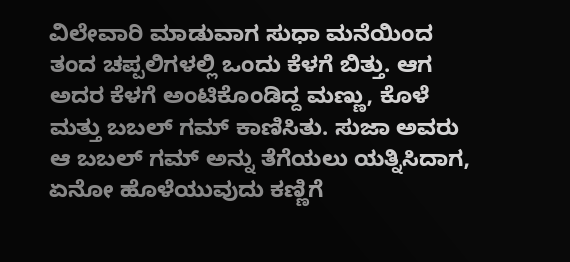ವಿಲೇವಾರಿ ಮಾಡುವಾಗ ಸುಧಾ ಮನೆಯಿಂದ ತಂದ ಚಪ್ಪಲಿಗಳಲ್ಲಿ ಒಂದು ಕೆಳಗೆ ಬಿತ್ತು. ಆಗ ಅದರ ಕೆಳಗೆ ಅಂಟಿಕೊಂಡಿದ್ದ ಮಣ್ಣು, ಕೊಳೆ ಮತ್ತು ಬಬಲ್ ಗಮ್ ಕಾಣಿಸಿತು. ಸುಜಾ ಅವರು ಆ ಬಬಲ್ ಗಮ್ ಅನ್ನು ತೆಗೆಯಲು ಯತ್ನಿಸಿದಾಗ, ಏನೋ ಹೊಳೆಯುವುದು ಕಣ್ಣಿಗೆ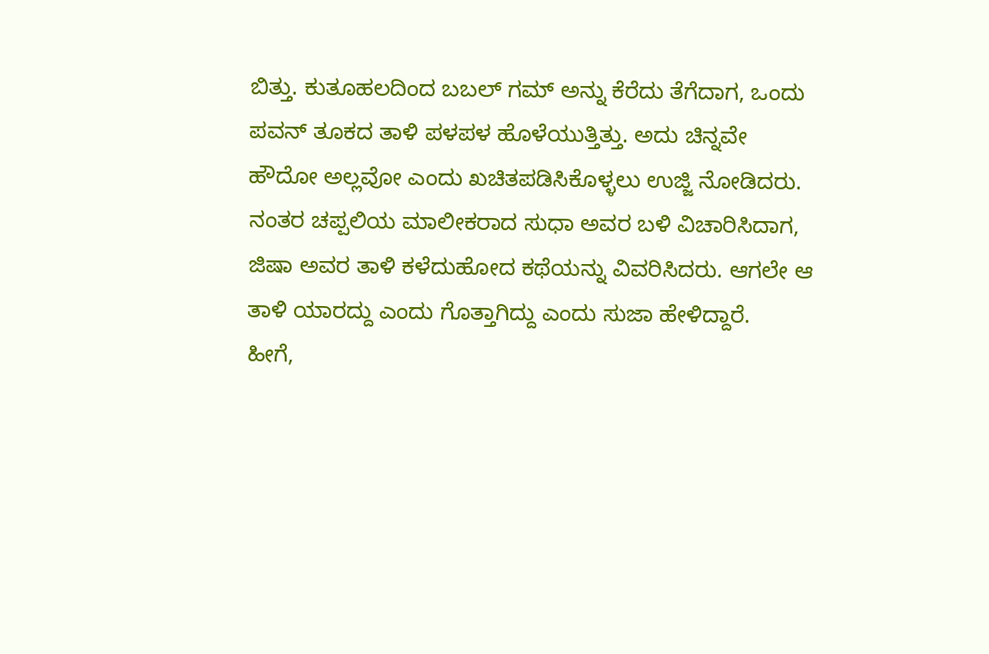ಬಿತ್ತು. ಕುತೂಹಲದಿಂದ ಬಬಲ್ ಗಮ್ ಅನ್ನು ಕೆರೆದು ತೆಗೆದಾಗ, ಒಂದು ಪವನ್ ತೂಕದ ತಾಳಿ ಪಳಪಳ ಹೊಳೆಯುತ್ತಿತ್ತು. ಅದು ಚಿನ್ನವೇ ಹೌದೋ ಅಲ್ಲವೋ ಎಂದು ಖಚಿತಪಡಿಸಿಕೊಳ್ಳಲು ಉಜ್ಜಿ ನೋಡಿದರು. ನಂತರ ಚಪ್ಪಲಿಯ ಮಾಲೀಕರಾದ ಸುಧಾ ಅವರ ಬಳಿ ವಿಚಾರಿಸಿದಾಗ, ಜಿಷಾ ಅವರ ತಾಳಿ ಕಳೆದುಹೋದ ಕಥೆಯನ್ನು ವಿವರಿಸಿದರು. ಆಗಲೇ ಆ ತಾಳಿ ಯಾರದ್ದು ಎಂದು ಗೊತ್ತಾಗಿದ್ದು ಎಂದು ಸುಜಾ ಹೇಳಿದ್ದಾರೆ.
ಹೀಗೆ,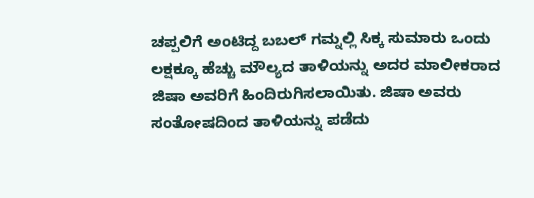ಚಪ್ಪಲಿಗೆ ಅಂಟಿದ್ದ ಬಬಲ್ ಗಮ್ನಲ್ಲಿ ಸಿಕ್ಕ ಸುಮಾರು ಒಂದು ಲಕ್ಷಕ್ಕೂ ಹೆಚ್ಚು ಮೌಲ್ಯದ ತಾಳಿಯನ್ನು ಅದರ ಮಾಲೀಕರಾದ ಜಿಷಾ ಅವರಿಗೆ ಹಿಂದಿರುಗಿಸಲಾಯಿತು. ಜಿಷಾ ಅವರು ಸಂತೋಷದಿಂದ ತಾಳಿಯನ್ನು ಪಡೆದು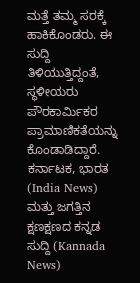ಮತ್ತೆ ತಮ್ಮ ಸರಕ್ಕೆ ಹಾಕಿಕೊಂಡರು. ಈ ಸುದ್ದಿ ತಿಳಿಯುತ್ತಿದ್ದಂತೆ, ಸ್ಥಳೀಯರು ಪೌರಕಾರ್ಮಿಕರ ಪ್ರಾಮಾಣಿಕತೆಯನ್ನು ಕೊಂಡಾಡಿದ್ದಾರೆ.
ಕರ್ನಾಟಕ, ಭಾರತ (India News) ಮತ್ತು ಜಗತ್ತಿನ ಕ್ಷಣಕ್ಷಣದ ಕನ್ನಡ ಸುದ್ದಿ (Kannada News)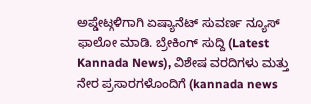ಅಪ್ಡೇಟ್ಗಳಿಗಾಗಿ ಏಷ್ಯಾನೆಟ್ ಸುವರ್ಣ ನ್ಯೂಸ್ ಫಾಲೋ ಮಾಡಿ. ಬ್ರೇಕಿಂಗ್ ಸುದ್ದಿ (Latest Kannada News), ವಿಶೇಷ ವರದಿಗಳು ಮತ್ತು ನೇರ ಪ್ರಸಾರಗಳೊಂದಿಗೆ (kannada news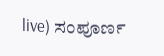live) ಸಂಪೂರ್ಣ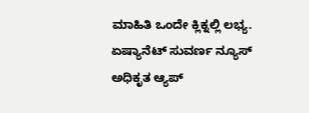ಮಾಹಿತಿ ಒಂದೇ ಕ್ಲಿಕ್ನಲ್ಲಿ ಲಭ್ಯ. ಏಷ್ಯಾನೆಟ್ ಸುವರ್ಣ ನ್ಯೂಸ್ ಅಧಿಕೃತ ಆ್ಯಪ್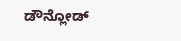ಡೌನ್ಲೋಡ್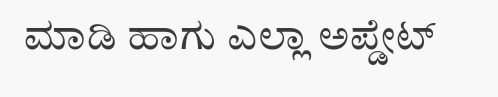ಮಾಡಿ ಹಾಗು ಎಲ್ಲಾ ಅಪ್ಡೇಟ್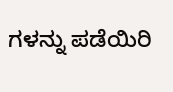ಗಳನ್ನು ಪಡೆಯಿರಿ